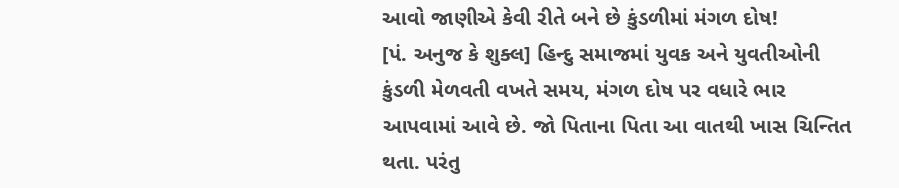આવો જાણીએ કેવી રીતે બને છે કુંડળીમાં મંગળ દોષ!
[પં. અનુજ કે શુક્લ] હિન્દુ સમાજમાં યુવક અને યુવતીઓની કુંડળી મેળવતી વખતે સમય, મંગળ દોષ પર વધારે ભાર આપવામાં આવે છે. જો પિતાના પિતા આ વાતથી ખાસ ચિન્તિત થતા. પરંતુ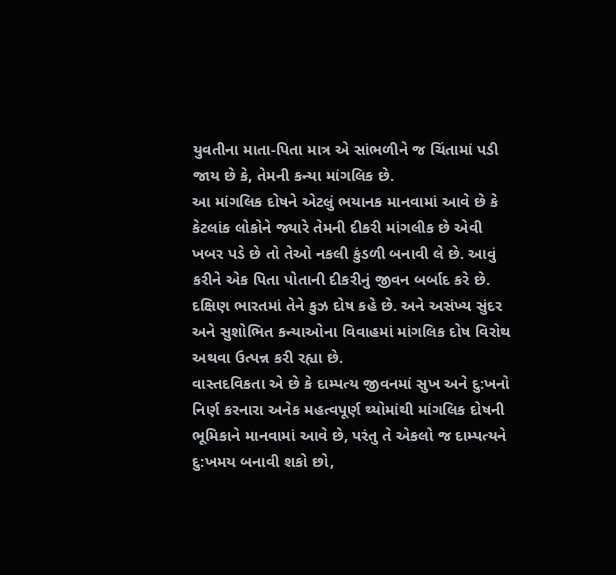યુવતીના માતા-પિતા માત્ર એ સાંભળીને જ ચિંતામાં પડી જાય છે કે, તેમની કન્યા માંગલિક છે.
આ માંગલિક દોષને એટલું ભયાનક માનવામાં આવે છે કે કેટલાંક લોકોને જ્યારે તેમની દીકરી માંગલીક છે એવી ખબર પડે છે તો તેઓ નકલી કુંડળી બનાવી લે છે. આવું કરીને એક પિતા પોતાની દીકરીનું જીવન બર્બાદ કરે છે. દક્ષિણ ભારતમાં તેને કુઝ દોષ કહે છે. અને અસંખ્ય સુંદર અને સુશોભિત કન્યાઓના વિવાહમાં માંગલિક દોષ વિરોથ અથવા ઉત્પન્ન કરી રહ્યા છે.
વાસ્તદવિકતા એ છે કે દામ્પત્ય જીવનમાં સુખ અને દુ:ખનો નિર્ણ કરનારા અનેક મહત્વપૂર્ણ થ્યોમાંથી માંગલિક દોષની ભૂમિકાને માનવામાં આવે છે, પરંતુ તે એકલો જ દામ્પત્યને દુ:ખમય બનાવી શકો છો,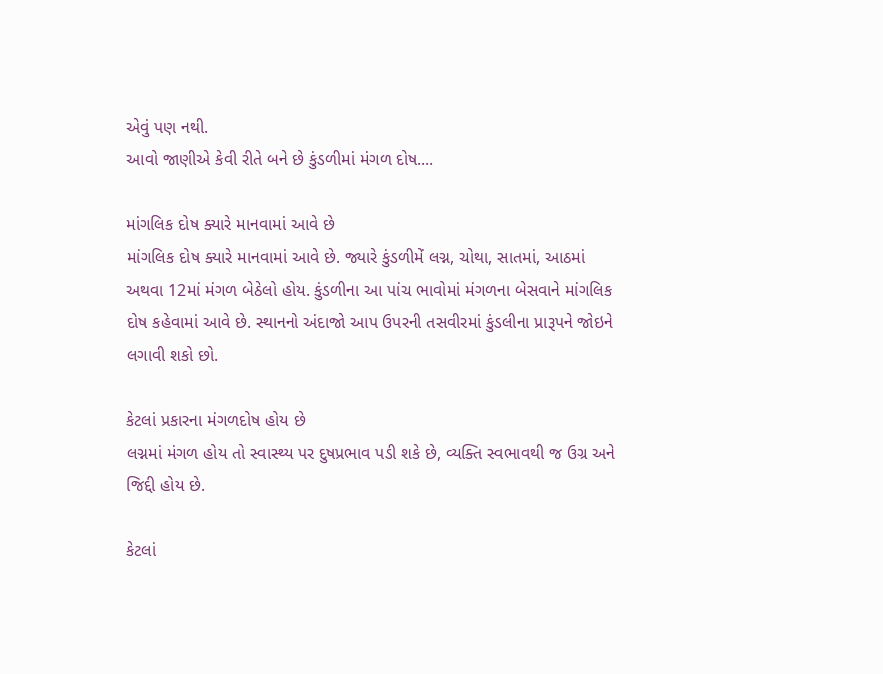એવું પણ નથી.
આવો જાણીએ કેવી રીતે બને છે કુંડળીમાં મંગળ દોષ....

માંગલિક દોષ ક્યારે માનવામાં આવે છે
માંગલિક દોષ ક્યારે માનવામાં આવે છે. જ્યારે કુંડળીમેં લગ્ન, ચોથા, સાતમાં, આઠમાં અથવા 12માં મંગળ બેઠેલો હોય. કુંડળીના આ પાંચ ભાવોમાં મંગળના બેસવાને માંગલિક દોષ કહેવામાં આવે છે. સ્થાનનો અંદાજો આપ ઉપરની તસવીરમાં કુંડલીના પ્રારૂપને જોઇને લગાવી શકો છો.

કેટલાં પ્રકારના મંગળદોષ હોય છે
લગ્નમાં મંગળ હોય તો સ્વાસ્થ્ય પર દુષપ્રભાવ પડી શકે છે, વ્યક્તિ સ્વભાવથી જ ઉગ્ર અને જિદ્દી હોય છે.

કેટલાં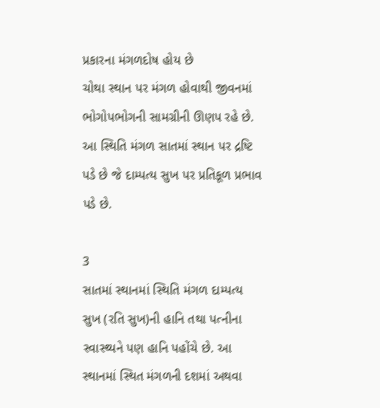પ્રકારના મંગળદોષ હોય છે
ચોથા સ્થાન પર મંગળ હોવાથી જીવનમાં ભોગોપભોગની સામગ્રીની ઊણપ રહે છે. આ સ્થિતિ મંગળ સાતમાં સ્થાન પર દ્રષ્ટિ પડે છે જે દામ્પત્ય સુખ પર પ્રતિકૂળ પ્રભાવ પડે છે.

3
સાતમાં સ્થાનમાં સ્થિતિ મંગળ દામ્પત્ય સુખ (રતિ સુખ)ની હાનિ તથા પત્નીના સ્વાસ્થ્યને પણ હાનિ પહોંચે છે. આ સ્થાનમાં સ્થિત મંગળની દશમાં અથવા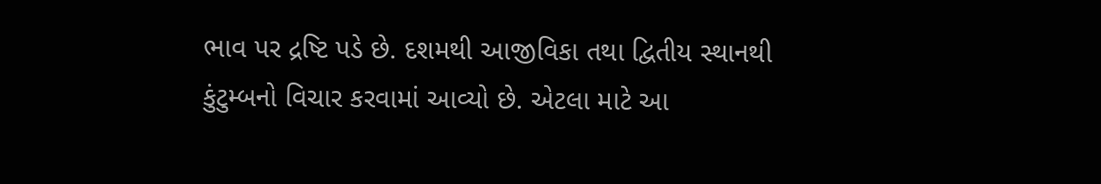ભાવ પર દ્રષ્ટિ પડે છે. દશમથી આજીવિકા તથા દ્વિતીય સ્થાનથી કુંટુમ્બનો વિચાર કરવામાં આવ્યો છે. એટલા માટે આ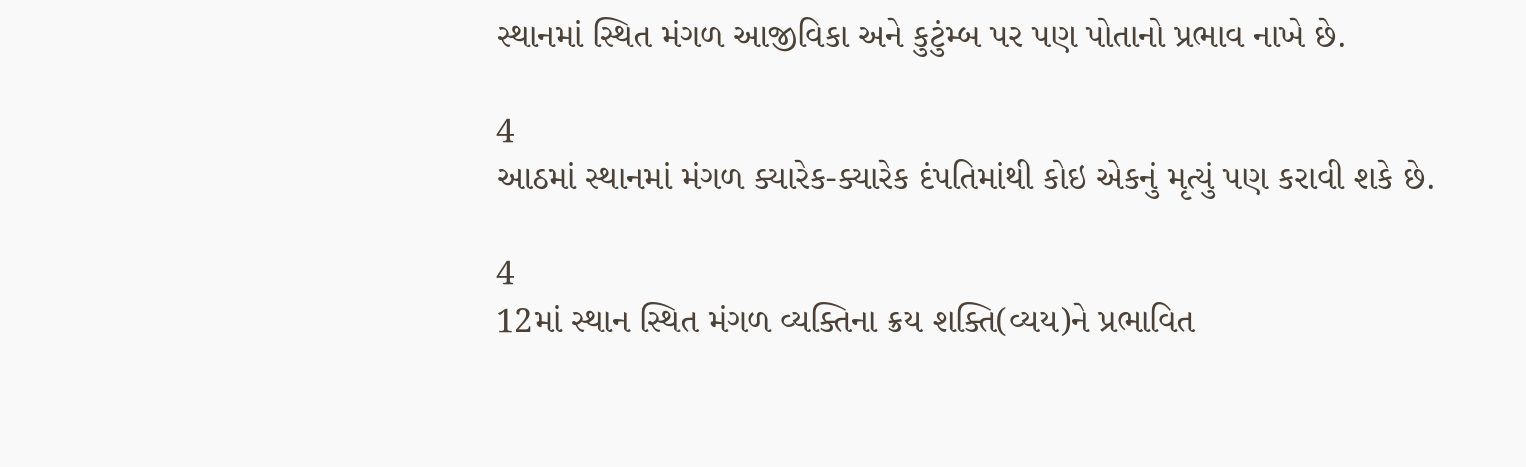સ્થાનમાં સ્થિત મંગળ આજીવિકા અને કુટુંમ્બ પર પણ પોતાનો પ્રભાવ નાખે છે.

4
આઠમાં સ્થાનમાં મંગળ ક્યારેક-ક્યારેક દંપતિમાંથી કોઇ એકનું મૃત્યું પણ કરાવી શકે છે.

4
12માં સ્થાન સ્થિત મંગળ વ્યક્તિના ક્રય શક્તિ(વ્યય)ને પ્રભાવિત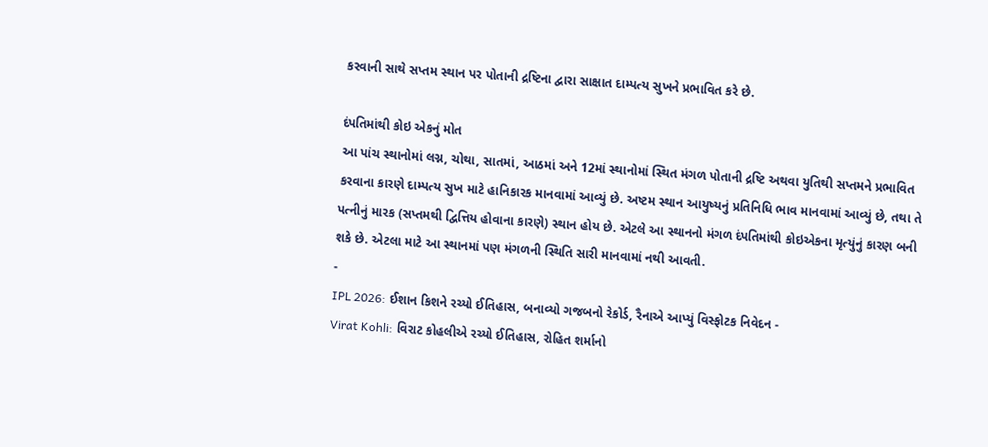કરવાની સાથે સપ્તમ સ્થાન પર પોતાની દ્રષ્ટિના દ્વારા સાક્ષાત દામ્પત્ય સુખને પ્રભાવિત કરે છે.

દંપતિમાંથી કોઇ એકનું મોત
આ પાંચ સ્થાનોમાં લગ્ન, ચોથા, સાતમાં, આઠમાં અને 12માં સ્થાનોમાં સ્થિત મંગળ પોતાની દ્રષ્ટિ અથવા યુતિથી સપ્તમને પ્રભાવિત કરવાના કારણે દામ્પત્ય સુખ માટે હાનિકારક માનવામાં આવ્યું છે. અષ્ટમ સ્થાન આયુષ્યનું પ્રતિનિધિ ભાવ માનવામાં આવ્યું છે, તથા તે પત્નીનું મારક (સપ્તમથી દ્વિત્તિય હોવાના કારણે) સ્થાન હોય છે. એટલે આ સ્થાનનો મંગળ દંપતિમાંથી કોઇએકના મૃત્યુંનું કારણ બની શકે છે. એટલા માટે આ સ્થાનમાં પણ મંગળની સ્થિતિ સારી માનવામાં નથી આવતી.
-
IPL 2026: ઈશાન કિશને રચ્યો ઈતિહાસ, બનાવ્યો ગજબનો રેકોર્ડ, રૈનાએ આપ્યું વિસ્ફોટક નિવેદન -
Virat Kohli: વિરાટ કોહલીએ રચ્યો ઈતિહાસ, રોહિત શર્માનો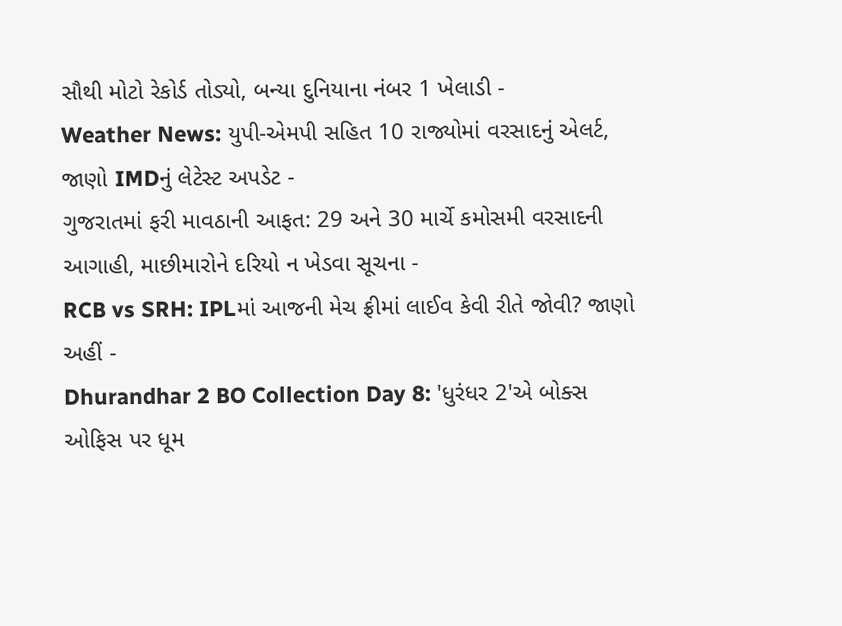સૌથી મોટો રેકોર્ડ તોડ્યો, બન્યા દુનિયાના નંબર 1 ખેલાડી -
Weather News: યુપી-એમપી સહિત 10 રાજ્યોમાં વરસાદનું એલર્ટ, જાણો IMDનું લેટેસ્ટ અપડેટ -
ગુજરાતમાં ફરી માવઠાની આફત: 29 અને 30 માર્ચે કમોસમી વરસાદની આગાહી, માછીમારોને દરિયો ન ખેડવા સૂચના -
RCB vs SRH: IPLમાં આજની મેચ ફ્રીમાં લાઈવ કેવી રીતે જોવી? જાણો અહીં -
Dhurandhar 2 BO Collection Day 8: 'ધુરંધર 2'એ બોક્સ ઓફિસ પર ધૂમ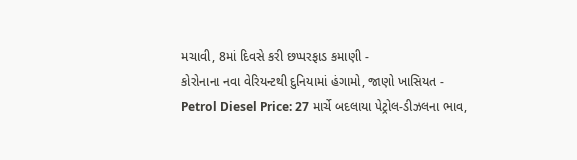મચાવી, 8માં દિવસે કરી છપ્પરફાડ કમાણી -
કોરોનાના નવા વેરિયન્ટથી દુનિયામાં હંગામો, જાણો ખાસિયત -
Petrol Diesel Price: 27 માર્ચે બદલાયા પેટ્રોલ-ડીઝલના ભાવ,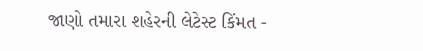જાણો તમારા શહેરની લેટેસ્ટ કિંમત -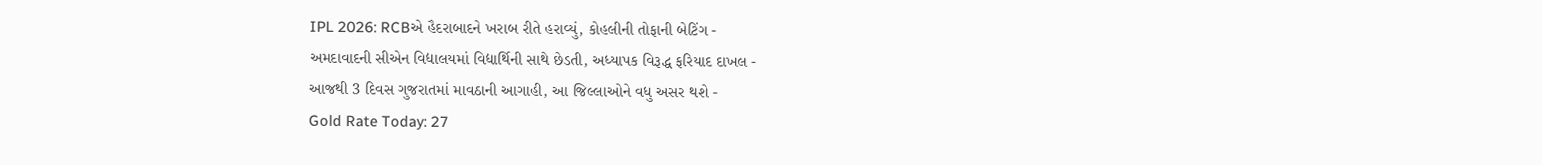IPL 2026: RCBએ હૈદરાબાદને ખરાબ રીતે હરાવ્યું, કોહલીની તોફાની બેટિંગ -
અમદાવાદની સીએન વિદ્યાલયમાં વિદ્યાર્થિની સાથે છેડતી, અધ્યાપક વિરૂદ્ધ ફરિયાદ દાખલ -
આજથી 3 દિવસ ગુજરાતમાં માવઠાની આગાહી, આ જિલ્લાઓને વધુ અસર થશે -
Gold Rate Today: 27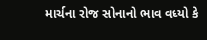માર્ચના રોજ સોનાનો ભાવ વધ્યો કે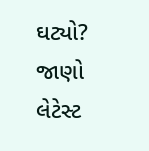ઘટ્યો? જાણો લેટેસ્ટ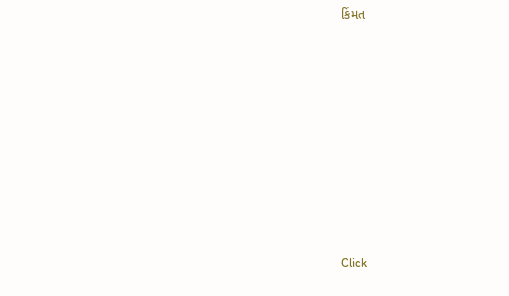કિંમત









Click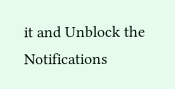it and Unblock the Notifications